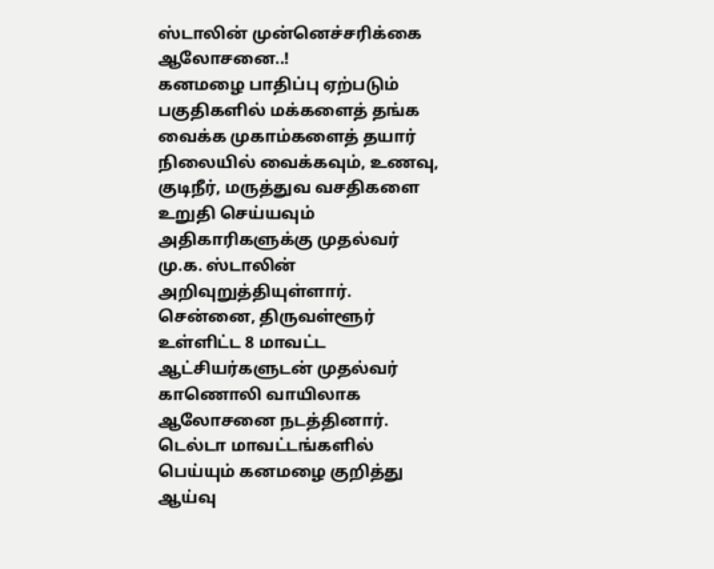ஸ்டாலின் முன்னெச்சரிக்கை ஆலோசனை..!
கனமழை பாதிப்பு ஏற்படும் பகுதிகளில் மக்களைத் தங்க வைக்க முகாம்களைத் தயார் நிலையில் வைக்கவும், உணவு, குடிநீர், மருத்துவ வசதிகளை உறுதி செய்யவும் அதிகாரிகளுக்கு முதல்வர் மு.க. ஸ்டாலின் அறிவுறுத்தியுள்ளார்.
சென்னை, திருவள்ளூர் உள்ளிட்ட 8 மாவட்ட ஆட்சியர்களுடன் முதல்வர் காணொலி வாயிலாக ஆலோசனை நடத்தினார். டெல்டா மாவட்டங்களில் பெய்யும் கனமழை குறித்து ஆய்வு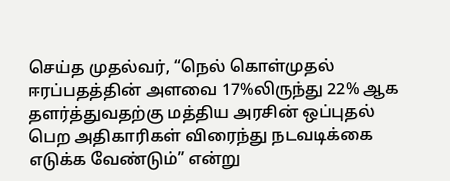செய்த முதல்வர், “நெல் கொள்முதல் ஈரப்பதத்தின் அளவை 17%லிருந்து 22% ஆக தளர்த்துவதற்கு மத்திய அரசின் ஒப்புதல் பெற அதிகாரிகள் விரைந்து நடவடிக்கை எடுக்க வேண்டும்” என்று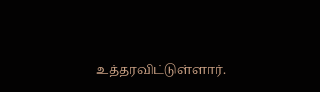உத்தரவிட்டுள்ளார்.